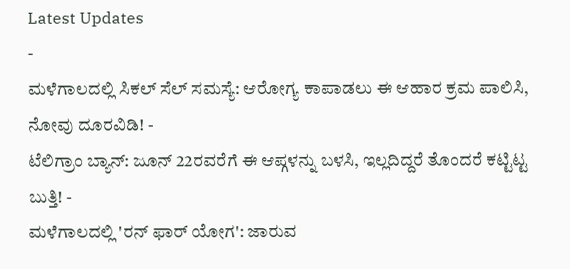Latest Updates
-
ಮಳೆಗಾಲದಲ್ಲಿ ಸಿಕಲ್ ಸೆಲ್ ಸಮಸ್ಯೆ: ಆರೋಗ್ಯ ಕಾಪಾಡಲು ಈ ಆಹಾರ ಕ್ರಮ ಪಾಲಿಸಿ, ನೋವು ದೂರವಿಡಿ! -
ಟೆಲಿಗ್ರಾಂ ಬ್ಯಾನ್: ಜೂನ್ 22ರವರೆಗೆ ಈ ಆಪ್ಗಳನ್ನು ಬಳಸಿ, ಇಲ್ಲದಿದ್ದರೆ ತೊಂದರೆ ಕಟ್ಟಿಟ್ಟ ಬುತ್ತಿ! -
ಮಳೆಗಾಲದಲ್ಲಿ 'ರನ್ ಫಾರ್ ಯೋಗ': ಜಾರುವ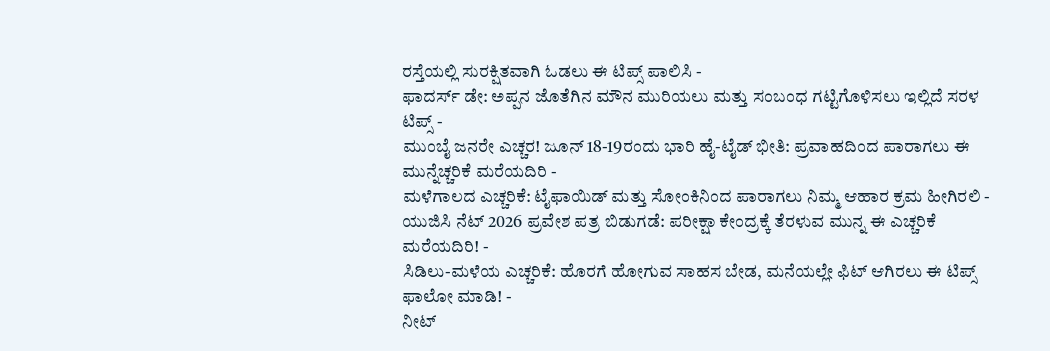ರಸ್ತೆಯಲ್ಲಿ ಸುರಕ್ಷಿತವಾಗಿ ಓಡಲು ಈ ಟಿಪ್ಸ್ ಪಾಲಿಸಿ -
ಫಾದರ್ಸ್ ಡೇ: ಅಪ್ಪನ ಜೊತೆಗಿನ ಮೌನ ಮುರಿಯಲು ಮತ್ತು ಸಂಬಂಧ ಗಟ್ಟಿಗೊಳಿಸಲು ಇಲ್ಲಿದೆ ಸರಳ ಟಿಪ್ಸ್ -
ಮುಂಬೈ ಜನರೇ ಎಚ್ಚರ! ಜೂನ್ 18-19ರಂದು ಭಾರಿ ಹೈ-ಟೈಡ್ ಭೀತಿ: ಪ್ರವಾಹದಿಂದ ಪಾರಾಗಲು ಈ ಮುನ್ನೆಚ್ಚರಿಕೆ ಮರೆಯದಿರಿ -
ಮಳೆಗಾಲದ ಎಚ್ಚರಿಕೆ: ಟೈಫಾಯಿಡ್ ಮತ್ತು ಸೋಂಕಿನಿಂದ ಪಾರಾಗಲು ನಿಮ್ಮ ಆಹಾರ ಕ್ರಮ ಹೀಗಿರಲಿ -
ಯುಜಿಸಿ ನೆಟ್ 2026 ಪ್ರವೇಶ ಪತ್ರ ಬಿಡುಗಡೆ: ಪರೀಕ್ಷಾ ಕೇಂದ್ರಕ್ಕೆ ತೆರಳುವ ಮುನ್ನ ಈ ಎಚ್ಚರಿಕೆ ಮರೆಯದಿರಿ! -
ಸಿಡಿಲು-ಮಳೆಯ ಎಚ್ಚರಿಕೆ: ಹೊರಗೆ ಹೋಗುವ ಸಾಹಸ ಬೇಡ, ಮನೆಯಲ್ಲೇ ಫಿಟ್ ಆಗಿರಲು ಈ ಟಿಪ್ಸ್ ಫಾಲೋ ಮಾಡಿ! -
ನೀಟ್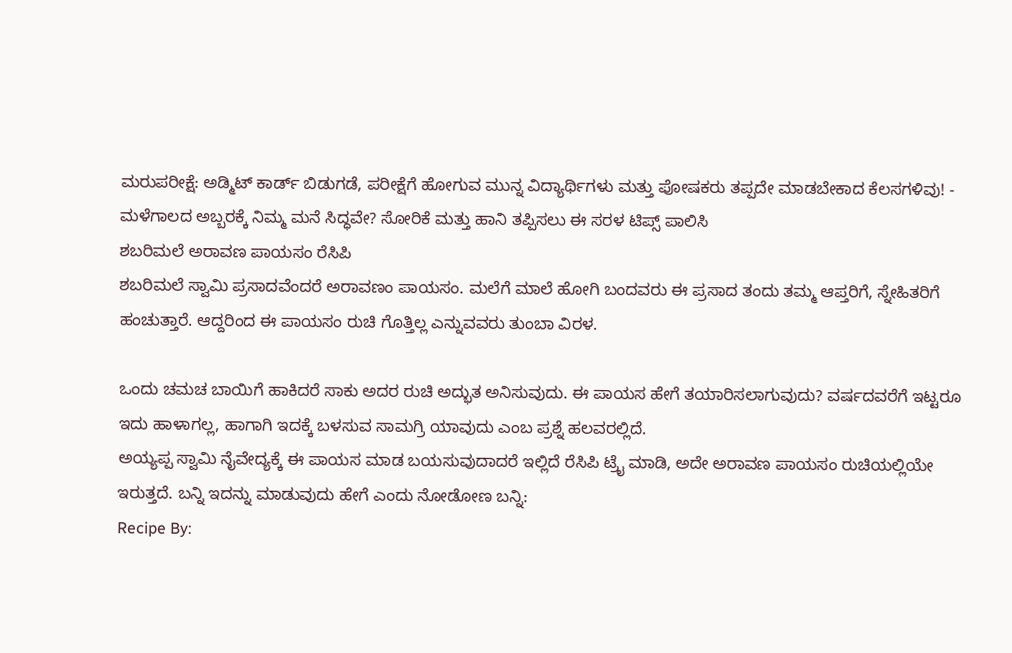ಮರುಪರೀಕ್ಷೆ: ಅಡ್ಮಿಟ್ ಕಾರ್ಡ್ ಬಿಡುಗಡೆ, ಪರೀಕ್ಷೆಗೆ ಹೋಗುವ ಮುನ್ನ ವಿದ್ಯಾರ್ಥಿಗಳು ಮತ್ತು ಪೋಷಕರು ತಪ್ಪದೇ ಮಾಡಬೇಕಾದ ಕೆಲಸಗಳಿವು! -
ಮಳೆಗಾಲದ ಅಬ್ಬರಕ್ಕೆ ನಿಮ್ಮ ಮನೆ ಸಿದ್ಧವೇ? ಸೋರಿಕೆ ಮತ್ತು ಹಾನಿ ತಪ್ಪಿಸಲು ಈ ಸರಳ ಟಿಪ್ಸ್ ಪಾಲಿಸಿ
ಶಬರಿಮಲೆ ಅರಾವಣ ಪಾಯಸಂ ರೆಸಿಪಿ
ಶಬರಿಮಲೆ ಸ್ವಾಮಿ ಪ್ರಸಾದವೆಂದರೆ ಅರಾವಣಂ ಪಾಯಸಂ. ಮಲೆಗೆ ಮಾಲೆ ಹೋಗಿ ಬಂದವರು ಈ ಪ್ರಸಾದ ತಂದು ತಮ್ಮ ಆಪ್ತರಿಗೆ, ಸ್ನೇಹಿತರಿಗೆ ಹಂಚುತ್ತಾರೆ. ಆದ್ದರಿಂದ ಈ ಪಾಯಸಂ ರುಚಿ ಗೊತ್ತಿಲ್ಲ ಎನ್ನುವವರು ತುಂಬಾ ವಿರಳ.

ಒಂದು ಚಮಚ ಬಾಯಿಗೆ ಹಾಕಿದರೆ ಸಾಕು ಅದರ ರುಚಿ ಅದ್ಭುತ ಅನಿಸುವುದು. ಈ ಪಾಯಸ ಹೇಗೆ ತಯಾರಿಸಲಾಗುವುದು? ವರ್ಷದವರೆಗೆ ಇಟ್ಟರೂ ಇದು ಹಾಳಾಗಲ್ಲ, ಹಾಗಾಗಿ ಇದಕ್ಕೆ ಬಳಸುವ ಸಾಮಗ್ರಿ ಯಾವುದು ಎಂಬ ಪ್ರಶ್ನೆ ಹಲವರಲ್ಲಿದೆ.
ಅಯ್ಯಪ್ಪ ಸ್ವಾಮಿ ನೈವೇದ್ಯಕ್ಕೆ ಈ ಪಾಯಸ ಮಾಡ ಬಯಸುವುದಾದರೆ ಇಲ್ಲಿದೆ ರೆಸಿಪಿ ಟ್ರೈ ಮಾಡಿ, ಅದೇ ಅರಾವಣ ಪಾಯಸಂ ರುಚಿಯಲ್ಲಿಯೇ ಇರುತ್ತದೆ. ಬನ್ನಿ ಇದನ್ನು ಮಾಡುವುದು ಹೇಗೆ ಎಂದು ನೋಡೋಣ ಬನ್ನಿ:
Recipe By: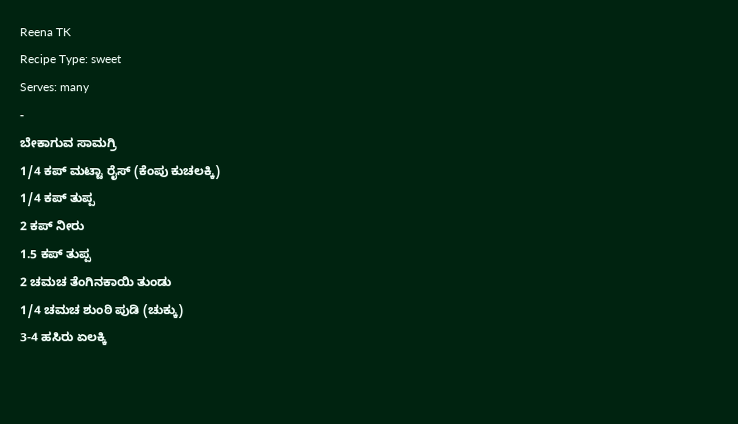Reena TK
Recipe Type: sweet
Serves: many
-
ಬೇಕಾಗುವ ಸಾಮಗ್ರಿ
1/4 ಕಪ್ ಮಟ್ಟಾ ರೈಸ್ (ಕೆಂಪು ಕುಚಲಕ್ಕಿ)
1/4 ಕಪ್ ತುಪ್ಪ
2 ಕಪ್ ನೀರು
1.5 ಕಪ್ ತುಪ್ಪ
2 ಚಮಚ ತೆಂಗಿನಕಾಯಿ ತುಂಡು
1/4 ಚಮಚ ಶುಂಠಿ ಪುಡಿ (ಚುಕ್ಕು)
3-4 ಹಸಿರು ಏಲಕ್ಕಿ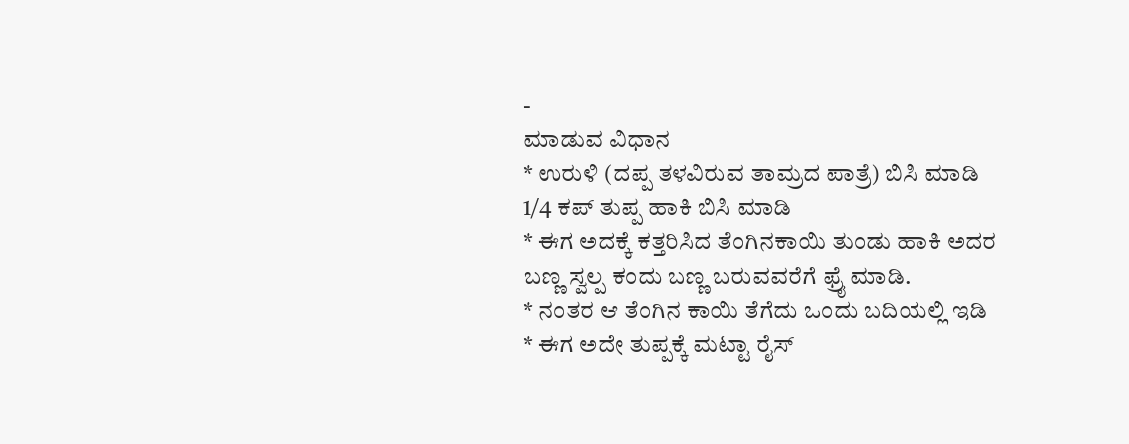-
ಮಾಡುವ ವಿಧಾನ
* ಉರುಳಿ (ದಪ್ಪ ತಳವಿರುವ ತಾಮ್ರದ ಪಾತ್ರೆ) ಬಿಸಿ ಮಾಡಿ 1/4 ಕಪ್ ತುಪ್ಪ ಹಾಕಿ ಬಿಸಿ ಮಾಡಿ
* ಈಗ ಅದಕ್ಕೆ ಕತ್ತರಿಸಿದ ತೆಂಗಿನಕಾಯಿ ತುಂಡು ಹಾಕಿ ಅದರ ಬಣ್ಣ ಸ್ವಲ್ಪ ಕಂದು ಬಣ್ಣ ಬರುವವರೆಗೆ ಫ್ರೈ ಮಾಡಿ.
* ನಂತರ ಆ ತೆಂಗಿನ ಕಾಯಿ ತೆಗೆದು ಒಂದು ಬದಿಯಲ್ಲಿ ಇಡಿ
* ಈಗ ಅದೇ ತುಪ್ಪಕ್ಕೆ ಮಟ್ಟಾ ರೈಸ್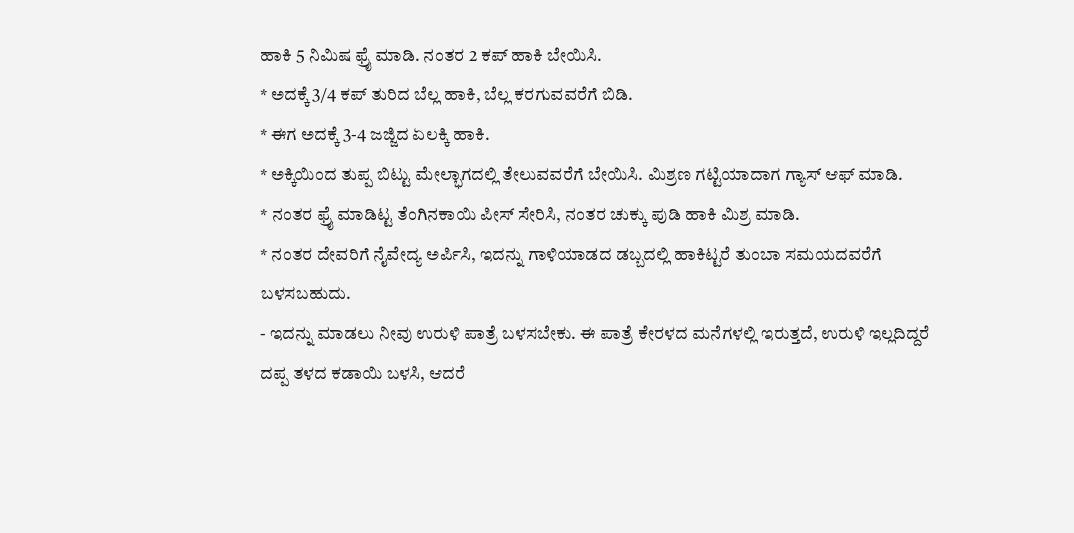ಹಾಕಿ 5 ನಿಮಿಷ ಫ್ರೈ ಮಾಡಿ. ನಂತರ 2 ಕಪ್ ಹಾಕಿ ಬೇಯಿಸಿ.
* ಅದಕ್ಕೆ 3/4 ಕಪ್ ತುರಿದ ಬೆಲ್ಲ ಹಾಕಿ, ಬೆಲ್ಲ ಕರಗುವವರೆಗೆ ಬಿಡಿ.
* ಈಗ ಅದಕ್ಕೆ 3-4 ಜಜ್ಜಿದ ಏಲಕ್ಕಿ ಹಾಕಿ.
* ಅಕ್ಕಿಯಿಂದ ತುಪ್ಪ ಬಿಟ್ಟು ಮೇಲ್ಭಾಗದಲ್ಲಿ ತೇಲುವವರೆಗೆ ಬೇಯಿಸಿ. ಮಿಶ್ರಣ ಗಟ್ಟಿಯಾದಾಗ ಗ್ಯಾಸ್ ಆಫ್ ಮಾಡಿ.
* ನಂತರ ಫ್ರೈ ಮಾಡಿಟ್ಟ ತೆಂಗಿನಕಾಯಿ ಪೀಸ್ ಸೇರಿಸಿ, ನಂತರ ಚುಕ್ಕು ಪುಡಿ ಹಾಕಿ ಮಿಶ್ರ ಮಾಡಿ.
* ನಂತರ ದೇವರಿಗೆ ನೈವೇದ್ಯ ಅರ್ಪಿಸಿ, ಇದನ್ನು ಗಾಳಿಯಾಡದ ಡಬ್ಬದಲ್ಲಿ ಹಾಕಿಟ್ಟರೆ ತುಂಬಾ ಸಮಯದವರೆಗೆ ಬಳಸಬಹುದು.
- ಇದನ್ನು ಮಾಡಲು ನೀವು ಉರುಳಿ ಪಾತ್ರೆ ಬಳಸಬೇಕು. ಈ ಪಾತ್ರೆ ಕೇರಳದ ಮನೆಗಳಲ್ಲಿ ಇರುತ್ತದೆ, ಉರುಳಿ ಇಲ್ಲದಿದ್ದರೆ ದಪ್ಪ ತಳದ ಕಡಾಯಿ ಬಳಸಿ, ಆದರೆ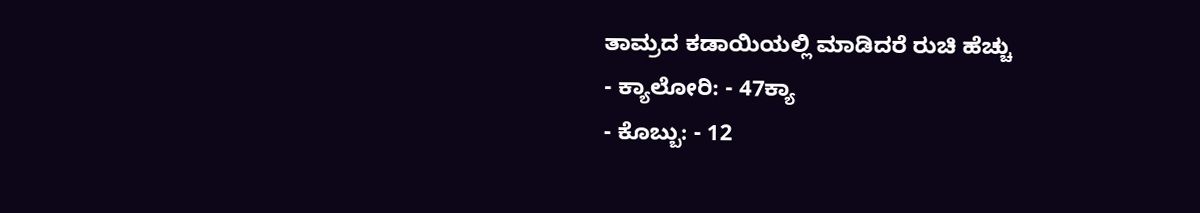ತಾಮ್ರದ ಕಡಾಯಿಯಲ್ಲಿ ಮಾಡಿದರೆ ರುಚಿ ಹೆಚ್ಚು
- ಕ್ಯಾಲೋರಿ: - 47ಕ್ಯಾ
- ಕೊಬ್ಬು: - 12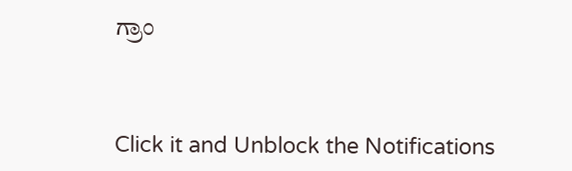ಗ್ರಾಂ



Click it and Unblock the Notifications